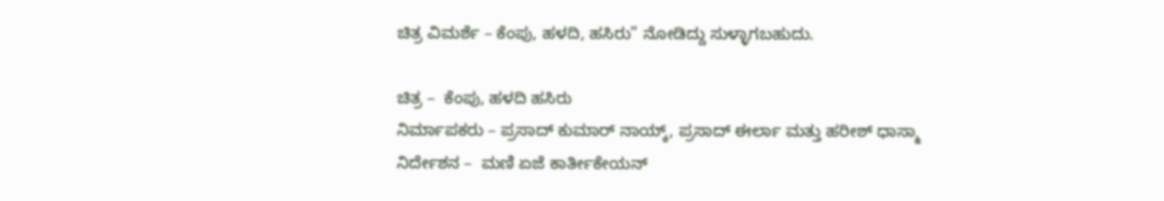ಚಿತ್ರ ವಿಮರ್ಶೆ – ಕೆಂಪು, ಹಳದಿ, ಹಸಿರು” ನೋಡಿದ್ದು ಸುಳ್ಳಾಗಬಹುದು.

ಚಿತ್ರ –  ಕೆಂಪು, ಹಳದಿ ಹಸಿರು
ನಿರ್ಮಾಪಕರು – ಪ್ರಸಾದ್ ಕುಮಾರ್ ನಾಯ್ಕ್, ಪ್ರಸಾದ್ ಈರ್ಲಾ ಮತ್ತು ಹರೀಶ್ ಧಾಸ್ಮಾ
ನಿರ್ದೇಶನ –  ಮಣಿ ಏಜೆ ಕಾರ್ತೀಕೇಯನ್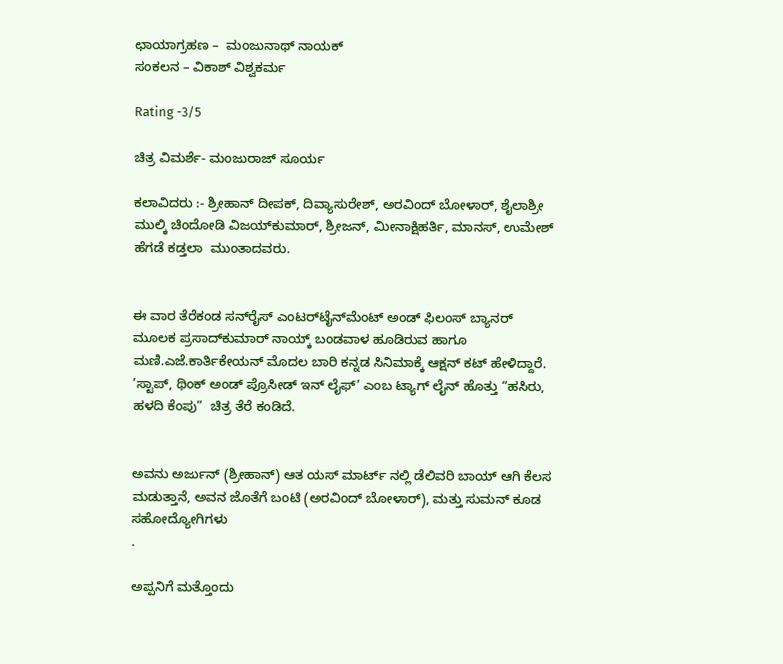ಛಾಯಾಗ್ರಹಣ –  ಮಂಜುನಾಥ್‍ ನಾಯಕ್‍
ಸಂಕಲನ – ವಿಕಾಶ್ ವಿಶ್ವಕರ್ಮ

Rating -3/5

ಚಿತ್ರ ವಿಮರ್ಶೆ- ಮಂಜುರಾಜ್ ಸೂರ್ಯ

ಕಲಾವಿದರು :- ಶ್ರೀಹಾನ್‌ ದೀಪಕ್, ದಿವ್ಯಾಸುರೇಶ್, ಅರವಿಂದ್ ಬೋಳಾರ್, ಶೈಲಾಶ್ರೀ ಮುಲ್ಕಿ ಚಿಂದೋಡಿ ವಿಜಯ್‌ಕುಮಾರ್, ಶ್ರೀಜನ್, ಮೀನಾಕ್ಷಿಹರ್ತಿ, ಮಾನಸ್, ಉಮೇಶ್‌ ಹೆಗಡೆ ಕಡ್ತಲಾ  ಮುಂತಾದವರು.


ಈ ವಾರ ತೆರೆಕಂಡ ಸನ್‌ರೈಸ್ ಎಂಟರ್‌ಟೈನ್‌ಮೆಂಟ್ ಅಂಡ್ ಫಿಲಂಸ್ ಬ್ಯಾನರ್  ಮೂಲಕ ಪ್ರಸಾದ್‌ಕುಮಾರ್ ನಾಯ್ಕ್ ಬಂಡವಾಳ ಹೂಡಿರುವ ಹಾಗೂ  ಮಣಿ.ಎಜೆ.ಕಾರ್ತಿಕೇಯನ್ ಮೊದಲ ಬಾರಿ ಕನ್ನಡ ಸಿನಿಮಾಕ್ಕೆ ಆಕ್ಷನ್ ಕಟ್ ಹೇಳಿದ್ದಾರೆ. ’ಸ್ಟಾಪ್, ಥಿಂಕ್ ಅಂಡ್ ಪ್ರೊಸೀಡ್ ಇನ್ ಲೈಫ್’ ಎಂಬ ಟ್ಯಾಗ್ ಲೈನ್ ಹೊತ್ತು “ಹಸಿರು, ಹಳದಿ ಕೆಂಪು”  ಚಿತ್ರ ತೆರೆ ಕಂಡಿದೆ.


ಅವನು ಅರ್ಜುನ್ (ಶ್ರೀಹಾನ್) ಆತ ಯಸ್ ಮಾರ್ಟ್ ನಲ್ಲಿ ಡೆಲಿವರಿ ಬಾಯ್ ಆಗಿ ಕೆಲಸ ಮಡುತ್ತಾನೆ, ಅವನ ಜೊತೆಗೆ ಬಂಟಿ (ಅರವಿಂದ್ ಬೋಳಾರ್), ಮತ್ತು ಸುಮನ್ ಕೂಡ ಸಹೋದ್ಯೋಗಿಗಳು
.

ಅಪ್ಪನಿಗೆ ಮತ್ತೊಂದು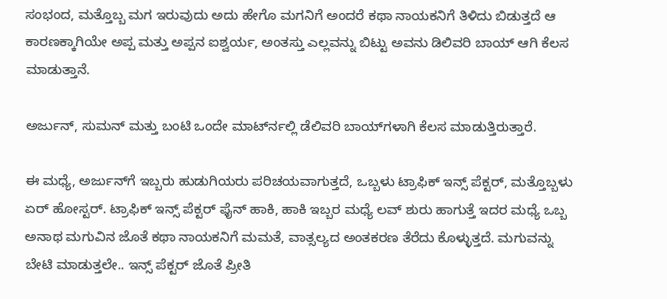ಸಂಭಂದ, ಮತ್ತೊಬ್ಬ‌ ಮಗ ಇರುವುದು ಅದು ಹೇಗೊ ಮಗನಿಗೆ ಅಂದರೆ ಕಥಾ ನಾಯಕನಿಗೆ ತಿಳಿದು ಬಿಡುತ್ತದೆ ಆ ಕಾರಣಕ್ಕಾಗಿಯೇ ಅಪ್ಪ ಮತ್ತು ಅಪ್ಪನ ಐಶ್ವರ್ಯ, ಅಂತಸ್ತು ಎಲ್ಲವನ್ನು ಬಿಟ್ಟು ಅವನು ಡಿಲಿವರಿ ಬಾಯ್ ಆಗಿ ಕೆಲಸ ಮಾಡುತ್ತಾನೆ.

ಅರ್ಜುನ್‍, ಸುಮನ್‍ ಮತ್ತು ಬಂಟಿ ಒಂದೇ ಮಾರ್ಟ್‍ನಲ್ಲಿ ಡೆಲಿವರಿ ಬಾಯ್‍ಗಳಾಗಿ ಕೆಲಸ ಮಾಡುತ್ತಿರುತ್ತಾರೆ.

ಈ ಮಧ್ಯೆ, ಅರ್ಜುನ್‍ಗೆ ಇಬ್ಬರು ಹುಡುಗಿಯರು ಪರಿಚಯವಾಗುತ್ತದೆ, ಒಬ್ಬಳು ಟ್ರಾಫಿಕ್ ಇನ್ಸ್ ಪೆಕ್ಟರ್, ಮತ್ತೊಬ್ಬಳು ಏರ್ ಹೋಸ್ಟರ್. ಟ್ರಾಫಿಕ್ ಇನ್ಸ್ ಪೆಕ್ಟರ್ ಫೈನ್ ಹಾಕಿ, ಹಾಕಿ ಇಬ್ಬರ ಮಧ್ಯೆ ಲವ್ ಶುರು ಹಾಗುತ್ತೆ ಇದರ ಮಧ್ಯೆ ಒಬ್ಬ ಅನಾಥ ಮಗುವಿನ ಜೊತೆ ಕಥಾ ನಾಯಕನಿಗೆ ಮಮತೆ, ವಾತ್ಸಲ್ಯದ ಅಂತಕರಣ ತೆರೆದು ಕೊಳ್ಳುತ್ತದೆ. ಮಗುವನ್ನು ಬೇಟಿ ಮಾಡುತ್ತಲೇ.. ಇನ್ಸ್ ಪೆಕ್ಟರ್ ಜೊತೆ ಪ್ರೀತಿ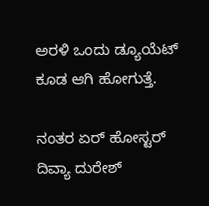ಅರಳಿ ಒಂದು ಡ್ಯೂಯೆಟ್ ಕೂಡ ಆಗಿ ಹೋಗುತ್ತೆ.

ನಂತರ ಏರ್ ಹೋಸ್ಟರ್ ದಿವ್ಯಾ ದುರೇಶ್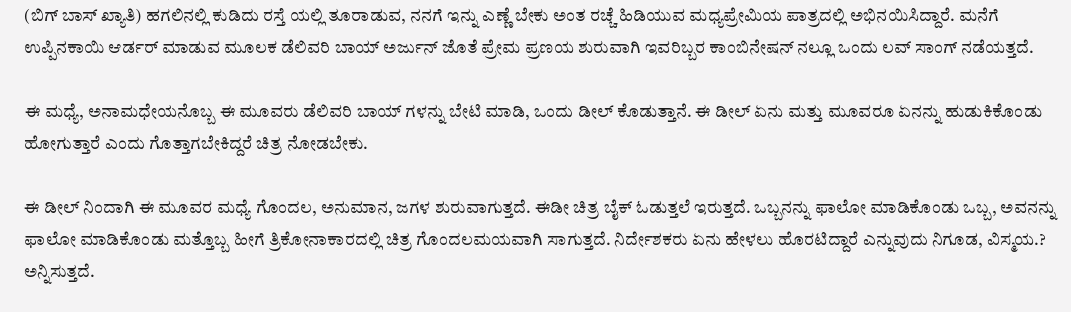(ಬಿಗ್ ಬಾಸ್ ಖ್ಯಾತಿ) ಹಗಲಿನಲ್ಲಿ ಕುಡಿದು ರಸ್ತೆ ಯಲ್ಲಿ ತೂರಾಡುವ, ನನಗೆ ಇನ್ನು ಎಣ್ಣೆ ಬೇಕು ಅಂತ ರಚ್ಚೆ ಹಿಡಿಯುವ ಮಧ್ಯಪ್ರೇಮಿಯ ಪಾತ್ರದಲ್ಲಿ ಅಭಿನಯಿಸಿದ್ದಾರೆ. ಮನೆಗೆ ಉಪ್ಪಿನಕಾಯಿ ಆರ್ಡರ್ ಮಾಡುವ ಮೂಲಕ ಡೆಲಿವರಿ ಬಾಯ್ ಅರ್ಜುನ್ ಜೊತೆ ಪ್ರೇಮ ಪ್ರಣಯ ಶುರುವಾಗಿ ಇವರಿಬ್ಬರ ಕಾಂಬಿನೇಷನ್ ನಲ್ಲೂ ಒಂದು ಲವ್ ಸಾಂಗ್ ನಡೆಯತ್ತದೆ.

ಈ ಮಧ್ಯೆ, ಅನಾಮಧೇಯನೊಬ್ಬ ಈ ಮೂವರು ಡೆಲಿವರಿ ಬಾಯ್ ಗಳನ್ನು ಬೇಟಿ ಮಾಡಿ, ಒಂದು ಡೀಲ್ ಕೊಡುತ್ತಾನೆ. ಈ ಡೀಲ್ ಏನು ಮತ್ತು ಮೂವರೂ ಏನನ್ನು ಹುಡುಕಿಕೊಂಡು ಹೋಗುತ್ತಾರೆ ಎಂದು ಗೊತ್ತಾಗಬೇಕಿದ್ದರೆ ಚಿತ್ರ ನೋಡಬೇಕು.

ಈ ಡೀಲ್ ನಿಂದಾಗಿ ಈ ಮೂವರ ಮಧ್ಯೆ ಗೊಂದಲ, ಅನುಮಾನ, ಜಗಳ ಶುರುವಾಗುತ್ತದೆ. ಈಡೀ ಚಿತ್ರ ಬೈಕ್ ಓಡುತ್ತಲೆ ಇರುತ್ತದೆ. ಒಬ್ಬನನ್ನು ಫಾಲೋ ಮಾಡಿಕೊಂಡು ಒಬ್ಬ, ಅವನನ್ನು ಫಾಲೋ ಮಾಡಿಕೊಂಡು ಮತ್ತೊಬ್ಬ ಹೀಗೆ ತ್ರಿಕೋನಾಕಾರದಲ್ಲಿ ಚಿತ್ರ ಗೊಂದಲಮಯವಾಗಿ ಸಾಗುತ್ತದೆ. ನಿರ್ದೇಶಕರು ಏನು ಹೇಳಲು ಹೊರಟಿದ್ದಾರೆ ಎನ್ನುವುದು ನಿಗೂಡ, ವಿಸ್ಮಯ.? ಅನ್ನಿಸುತ್ತದೆ.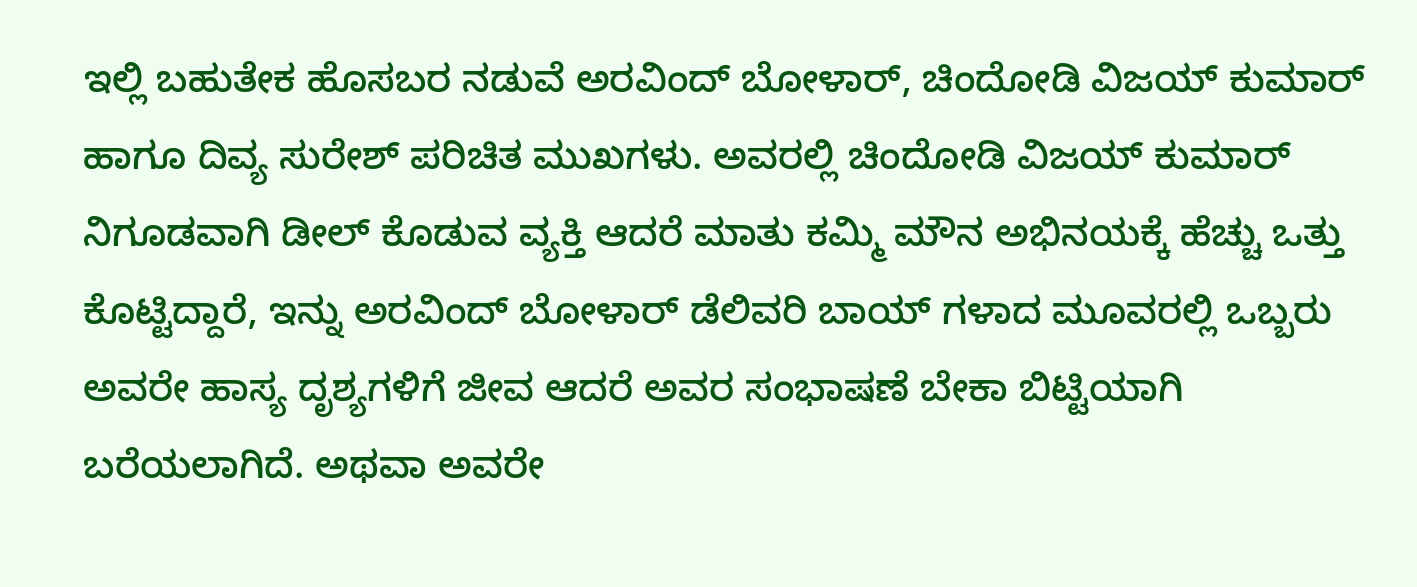ಇಲ್ಲಿ ಬಹುತೇಕ ಹೊಸಬರ ನಡುವೆ ಅರವಿಂದ್ ಬೋಳಾರ್, ಚಿಂದೋಡಿ ವಿಜಯ್ ಕುಮಾರ್ ಹಾಗೂ ದಿವ್ಯ ಸುರೇಶ್ ಪರಿಚಿತ ಮುಖಗಳು. ಅವರಲ್ಲಿ ಚಿಂದೋಡಿ ವಿಜಯ್ ಕುಮಾರ್ ನಿಗೂಡವಾಗಿ ಡೀಲ್ ಕೊಡುವ ವ್ಯಕ್ತಿ ಆದರೆ ಮಾತು ಕಮ್ಮಿ ಮೌನ ಅಭಿನಯಕ್ಕೆ ಹೆಚ್ಚು ಒತ್ತು ಕೊಟ್ಟಿದ್ದಾರೆ, ಇನ್ನು ಅರವಿಂದ್ ಬೋಳಾರ್ ಡೆಲಿವರಿ ಬಾಯ್ ಗಳಾದ ಮೂವರಲ್ಲಿ ಒಬ್ಬರು ಅವರೇ ಹಾಸ್ಯ ದೃಶ್ಯಗಳಿಗೆ ಜೀವ ಆದರೆ ಅವರ ಸಂಭಾಷಣೆ ಬೇಕಾ ಬಿಟ್ಟಿಯಾಗಿ ಬರೆಯಲಾಗಿದೆ. ಅಥವಾ ಅವರೇ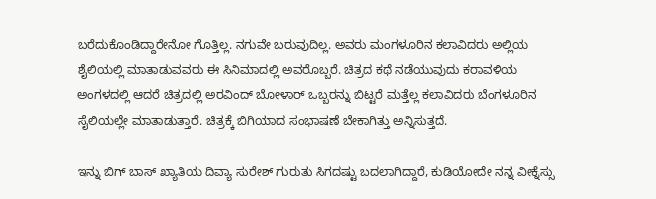ಬರೆದುಕೊಂಡಿದ್ದಾರೇನೋ ಗೊತ್ತಿಲ್ಲ. ನಗುವೇ ಬರುವುದಿಲ್ಲ. ಅವರು ಮಂಗಳೂರಿನ ಕಲಾವಿದರು ಅಲ್ಲಿಯ ಶೈಲಿಯಲ್ಲಿ ಮಾತಾಡುವವರು ಈ ಸಿನಿಮಾದಲ್ಲಿ ಅವರೊಬ್ಬರೆ. ಚಿತ್ರದ ಕಥೆ ನಡೆಯುವುದು ಕರಾವಳಿಯ ಅಂಗಳದಲ್ಲಿ ಆದರೆ ಚಿತ್ರದಲ್ಲಿ ಅರವಿಂದ್ ಬೋಳಾರ್ ಒಬ್ಬರನ್ನು ಬಿಟ್ಟರೆ ಮತ್ತೆಲ್ಲ ಕಲಾವಿದರು ಬೆಂಗಳೂರಿನ ಸೈಲಿಯಲ್ಲೇ ಮಾತಾಡುತ್ತಾರೆ. ಚಿತ್ರಕ್ಕೆ ಬಿಗಿಯಾದ ಸಂಭಾಷಣೆ ಬೇಕಾಗಿತ್ತು ಅನ್ನಿಸುತ್ತದೆ.

ಇನ್ನು ಬಿಗ್ ಬಾಸ್ ಖ್ಯಾತಿಯ ದಿವ್ಯಾ ಸುರೇಶ್ ಗುರುತು ಸಿಗದಷ್ಟು ಬದಲಾಗಿದ್ದಾರೆ, ಕುಡಿಯೋದೇ ನನ್ನ ವೀಕ್ನೆಸ್ಸು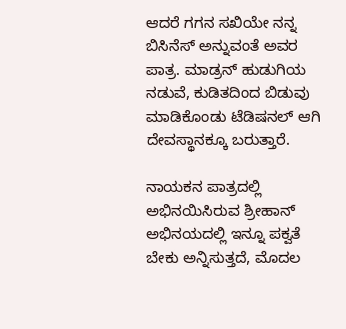ಆದರೆ ಗಗನ ಸಖಿಯೇ ನನ್ನ ಬಿಸಿನೆಸ್ ಅನ್ನುವಂತೆ ಅವರ ಪಾತ್ರ. ಮಾಡ್ರನ್ ಹುಡುಗಿಯ ನಡುವೆ, ಕುಡಿತದಿಂದ ಬಿಡುವು ಮಾಡಿಕೊಂಡು ಟೆಡಿಷನಲ್ ಆಗಿ ದೇವಸ್ಥಾನಕ್ಕೂ ಬರುತ್ತಾರೆ.

ನಾಯಕನ ಪಾತ್ರದಲ್ಲಿ ಅಭಿನಯಿಸಿರುವ ಶ್ರೀಹಾನ್ ಅಭಿನಯದಲ್ಲಿ ಇನ್ನೂ ಪಕ್ವತೆ ಬೇಕು ಅನ್ನಿಸುತ್ತದೆ, ಮೊದಲ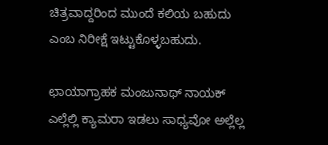ಚಿತ್ರವಾದ್ದರಿಂದ ಮುಂದೆ ಕಲಿಯ ಬಹುದು ಎಂಬ ನಿರೀಕ್ಷೆ ಇಟ್ಟುಕೊಳ್ಳಬಹುದು.

ಛಾಯಾಗ್ರಾಹಕ ಮಂಜುನಾಥ್ ನಾಯಕ್ ಎಲ್ಲೆಲ್ಲಿ ಕ್ಯಾಮರಾ ಇಡಲು ಸಾಧ್ಯವೋ ಅಲ್ಲೆಲ್ಲ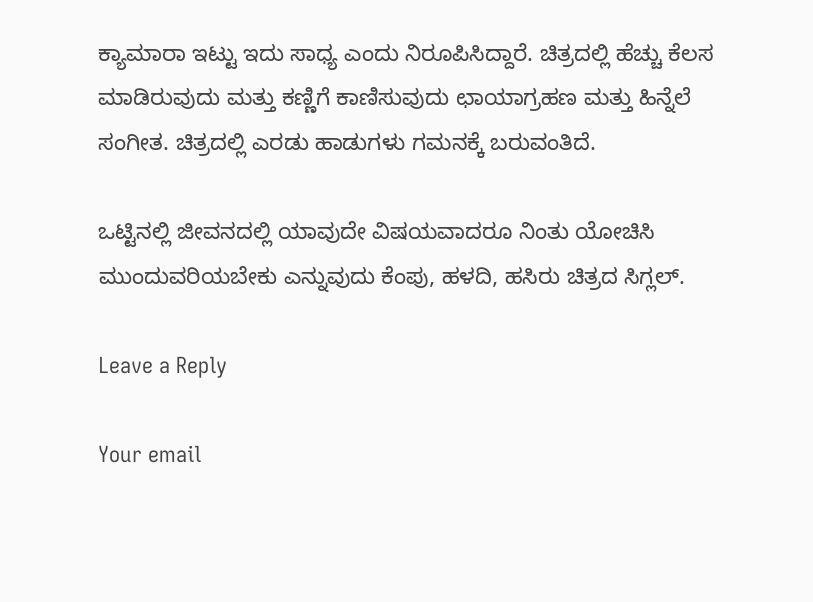ಕ್ಯಾಮಾರಾ ಇಟ್ಟು ಇದು ಸಾಧ್ಯ ಎಂದು ನಿರೂಪಿಸಿದ್ದಾರೆ. ಚಿತ್ರದಲ್ಲಿ ಹೆಚ್ಚು ಕೆಲಸ ಮಾಡಿರುವುದು ಮತ್ತು ಕಣ್ಣಿಗೆ ಕಾಣಿಸುವುದು ಛಾಯಾಗ್ರಹಣ ಮತ್ತು ಹಿನ್ನೆಲೆ ಸಂಗೀತ. ಚಿತ್ರದಲ್ಲಿ ಎರಡು ಹಾಡುಗಳು ಗಮನಕ್ಕೆ ಬರುವಂತಿದೆ.

ಒಟ್ಟಿನಲ್ಲಿ ಜೀವನದಲ್ಲಿ ಯಾವುದೇ ವಿಷಯವಾದರೂ ನಿಂತು ಯೋಚಿಸಿ ಮುಂದುವರಿಯಬೇಕು ಎನ್ನುವುದು ಕೆಂಪು, ಹಳದಿ, ಹಸಿರು ಚಿತ್ರದ ಸಿಗ್ಲಲ್.

Leave a Reply

Your email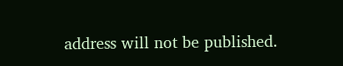address will not be published.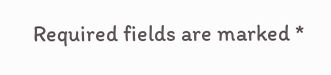Required fields are marked *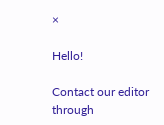×

Hello!

Contact our editor through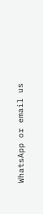WhatsApp or email us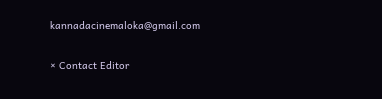kannadacinemaloka@gmail.com

× Contact Editor